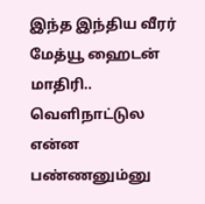இந்த இந்திய வீரர் மேத்யூ ஹைடன் மாதிரி.. வெளிநாட்டுல என்ன பண்ணனும்னு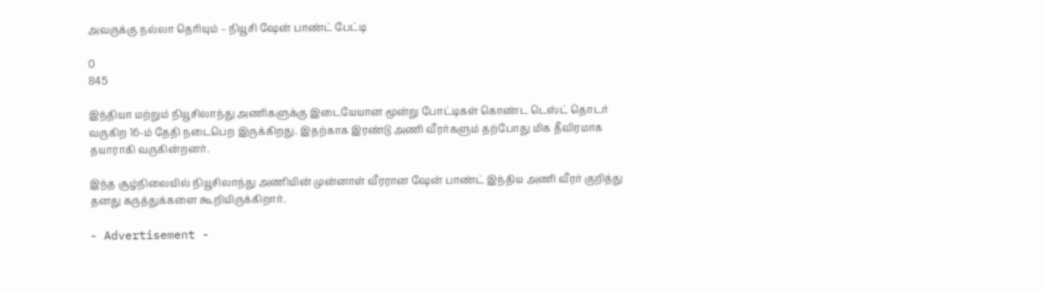அவருக்கு நல்லா தெரியும் – நியூசி ஷேன் பாண்ட் பேட்டி

0
845

இந்தியா மற்றும் நியூசிலாந்து அணிகளுக்கு இடையேயான மூன்று போட்டிகள் கொண்ட டெஸ்ட் தொடர் வருகிற 16-ம் தேதி நடைபெற இருக்கிறது. இதற்காக இரண்டு அணி வீரர்களும் தற்போது மிக தீவிரமாக தயாராகி வருகின்றனர்.

இந்த சூழ்நிலையில் நியூசிலாந்து அணியின் முன்னாள் வீரரான ஷேன் பாண்ட் இந்திய அணி வீரர் குறித்து தனது கருத்துக்களை கூறியிருக்கிறார்.

- Advertisement -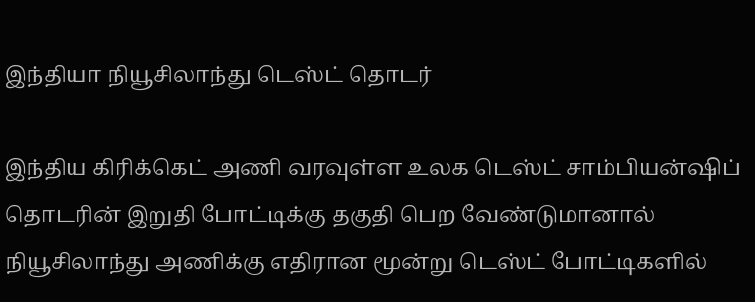இந்தியா நியூசிலாந்து டெஸ்ட் தொடர்

இந்திய கிரிக்கெட் அணி வரவுள்ள உலக டெஸ்ட் சாம்பியன்ஷிப் தொடரின் இறுதி போட்டிக்கு தகுதி பெற வேண்டுமானால் நியூசிலாந்து அணிக்கு எதிரான மூன்று டெஸ்ட் போட்டிகளில்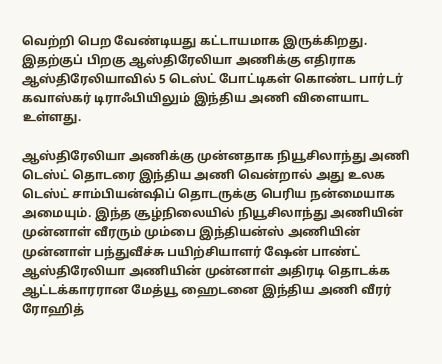வெற்றி பெற வேண்டியது கட்டாயமாக இருக்கிறது. இதற்குப் பிறகு ஆஸ்திரேலியா அணிக்கு எதிராக ஆஸ்திரேலியாவில் 5 டெஸ்ட் போட்டிகள் கொண்ட பார்டர் கவாஸ்கர் டிராஃபியிலும் இந்திய அணி விளையாட உள்ளது.

ஆஸ்திரேலியா அணிக்கு முன்னதாக நியூசிலாந்து அணி டெஸ்ட் தொடரை இந்திய அணி வென்றால் அது உலக டெஸ்ட் சாம்பியன்ஷிப் தொடருக்கு பெரிய நன்மையாக அமையும். இந்த சூழ்நிலையில் நியூசிலாந்து அணியின் முன்னாள் வீரரும் மும்பை இந்தியன்ஸ் அணியின் முன்னாள் பந்துவீச்சு பயிற்சியாளர் ஷேன் பாண்ட் ஆஸ்திரேலியா அணியின் முன்னாள் அதிரடி தொடக்க ஆட்டக்காரரான மேத்யூ ஹைடனை இந்திய அணி வீரர் ரோஹித்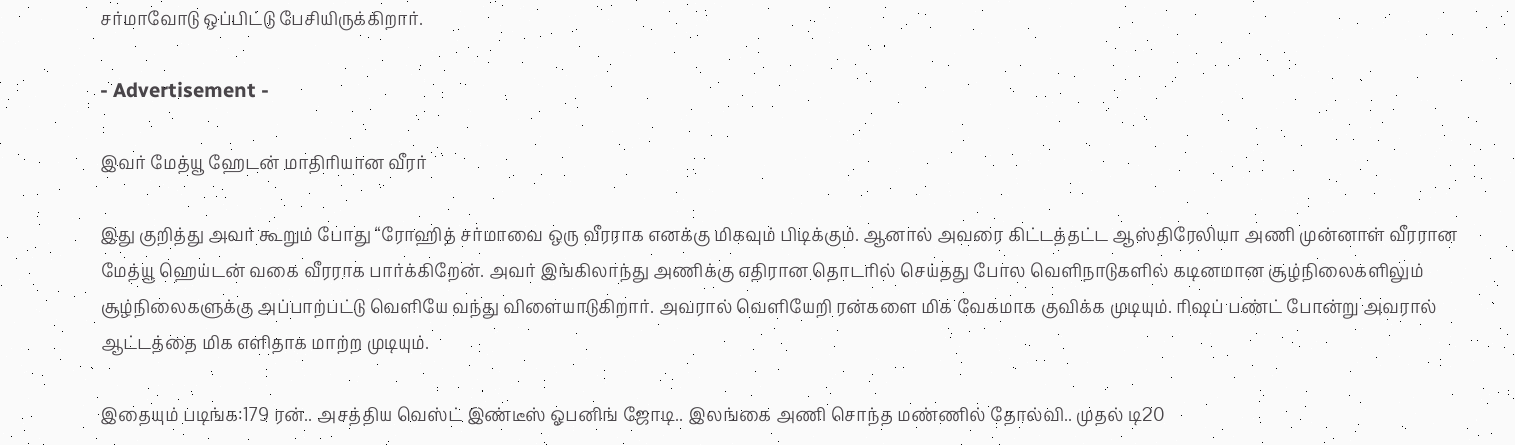சர்மாவோடு ஒப்பிட்டு பேசியிருக்கிறார்.

- Advertisement -

இவர் மேத்யூ ஹேடன் மாதிரியான வீரர்

இது குறித்து அவர் கூறும் போது “ரோஹித் சர்மாவை ஒரு வீரராக எனக்கு மிகவும் பிடிக்கும். ஆனால் அவரை கிட்டத்தட்ட ஆஸ்திரேலியா அணி முன்னாள் வீரரான மேத்யூ ஹெய்டன் வகை வீரராக பார்க்கிறேன். அவர் இங்கிலாந்து அணிக்கு எதிரான தொடரில் செய்தது போல வெளிநாடுகளில் கடினமான சூழ்நிலைகளிலும் சூழ்நிலைகளுக்கு அப்பாற்பட்டு வெளியே வந்து விளையாடுகிறார். அவரால் வெளியேறி ரன்களை மிக வேகமாக குவிக்க முடியும். ரிஷப் பண்ட் போன்று அவரால் ஆட்டத்தை மிக எளிதாக மாற்ற முடியும்.

இதையும் படிங்க:179 ரன்.. அசத்திய வெஸ்ட் இண்டீஸ் ஓபனிங் ஜோடி.. இலங்கை அணி சொந்த மண்ணில் தோல்வி.. முதல் டி20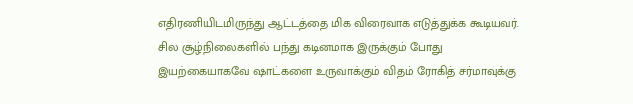எதிரணியிடமிருந்து ஆட்டத்தை மிக விரைவாக எடுத்துக்க கூடியவர். சில சூழ்நிலைகளில் பந்து கடினமாக இருக்கும் போது இயற்கையாகவே ஷாட்களை உருவாக்கும் விதம் ரோகித் சர்மாவுக்கு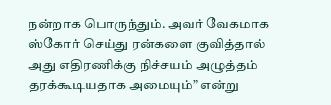நன்றாக பொருந்தும். அவர் வேகமாக ஸ்கோர் செய்து ரன்களை குவித்தால் அது எதிரணிக்கு நிச்சயம் அழுத்தம் தரக்கூடியதாக அமையும்” என்று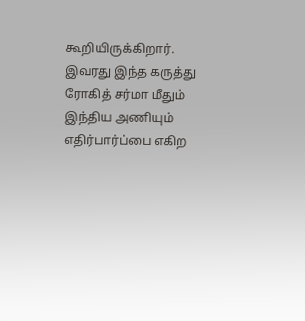கூறியிருக்கிறார். இவரது இந்த கருத்து ரோகித் சர்மா மீதும் இந்திய அணியும் எதிர்பார்ப்பை எகிற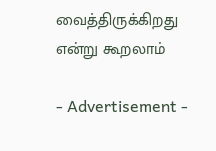வைத்திருக்கிறது என்று கூறலாம்

- Advertisement -